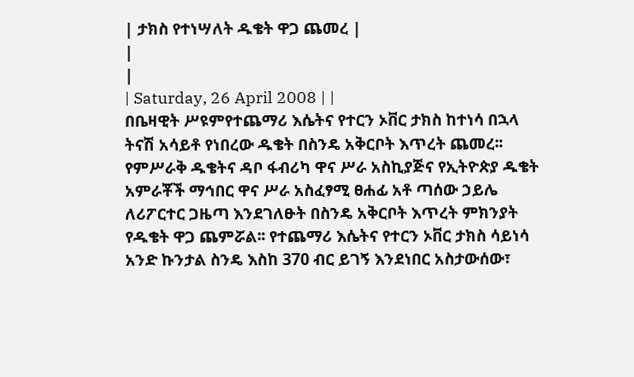| ታክስ የተነሣለት ዱቄት ዋጋ ጨመረ |
|
|
| Saturday, 26 April 2008 | |
በቤዛዊት ሥዩምየተጨማሪ እሴትና የተርን ኦቨር ታክስ ከተነሳ በኋላ ትናሽ አሳይቶ የነበረው ዱቄት በስንዴ አቅርቦት እጥረት ጨመረ፡፡ የምሥራቅ ዱቄትና ዳቦ ፋብሪካ ዋና ሥራ አስኪያጅና የኢትዮጵያ ዱቄት አምራቾች ማኅበር ዋና ሥራ አስፈፃሚ ፀሐፊ አቶ ጣሰው ኃይሌ ለሪፖርተር ጋዜጣ እንደገለፁት በስንዴ አቅርቦት እጥረት ምክንያት የዱቄት ዋጋ ጨምሯል፡፡ የተጨማሪ እሴትና የተርን ኦቨር ታክስ ሳይነሳ አንድ ኩንታል ስንዴ እስከ 370 ብር ይገኝ እንደነበር አስታውሰው፣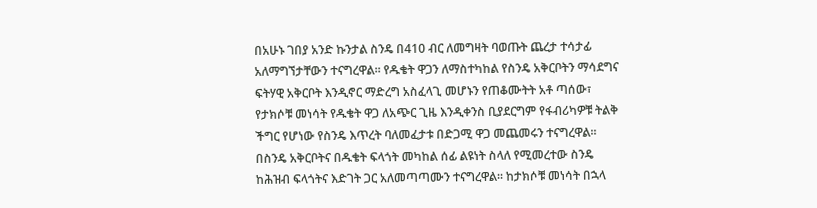በአሁኑ ገበያ አንድ ኩንታል ስንዴ በ410 ብር ለመግዛት ባወጡት ጨረታ ተሳታፊ አለማግኘታቸውን ተናግረዋል፡፡ የዱቄት ዋጋን ለማስተካከል የስንዴ አቅርቦትን ማሳደግና ፍትሃዊ አቅርቦት እንዲኖር ማድረግ አስፈላጊ መሆኑን የጠቆሙትት አቶ ጣሰው፣ የታክሶቹ መነሳት የዱቄት ዋጋ ለአጭር ጊዜ እንዲቀንስ ቢያደርግም የፋብሪካዎቹ ትልቅ ችግር የሆነው የስንዴ እጥረት ባለመፈታቱ በድጋሚ ዋጋ መጨመሩን ተናግረዋል፡፡ በስንዴ አቅርቦትና በዱቄት ፍላጎት መካከል ሰፊ ልዩነት ስላለ የሚመረተው ስንዴ ከሕዝብ ፍላጎትና እድገት ጋር አለመጣጣሙን ተናግረዋል፡፡ ከታክሶቹ መነሳት በኋላ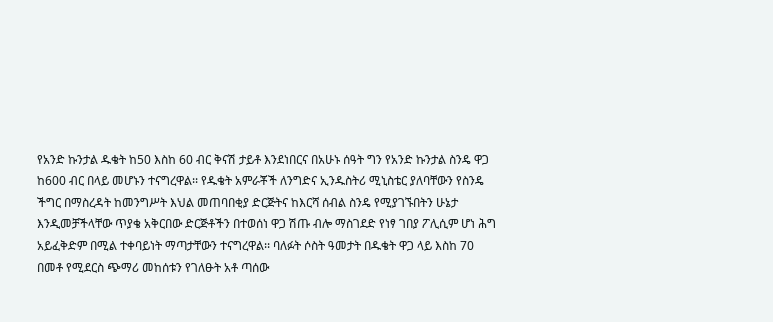የአንድ ኩንታል ዱቄት ከ50 እስከ 60 ብር ቅናሽ ታይቶ እንደነበርና በአሁኑ ሰዓት ግን የአንድ ኩንታል ስንዴ ዋጋ ከ600 ብር በላይ መሆኑን ተናግረዋል፡፡ የዱቄት አምራቾች ለንግድና ኢንዱስትሪ ሚኒስቴር ያለባቸውን የስንዴ ችግር በማስረዳት ከመንግሥት እህል መጠባበቂያ ድርጅትና ከእርሻ ሰብል ስንዴ የሚያገኙበትን ሁኔታ እንዲመቻችላቸው ጥያቄ አቅርበው ድርጅቶችን በተወሰነ ዋጋ ሽጡ ብሎ ማስገደድ የነፃ ገበያ ፖሊሲም ሆነ ሕግ አይፈቅድም በሚል ተቀባይነት ማጣታቸውን ተናግረዋል፡፡ ባለፉት ሶስት ዓመታት በዱቄት ዋጋ ላይ እስከ 70 በመቶ የሚደርስ ጭማሪ መከሰቱን የገለፁት አቶ ጣሰው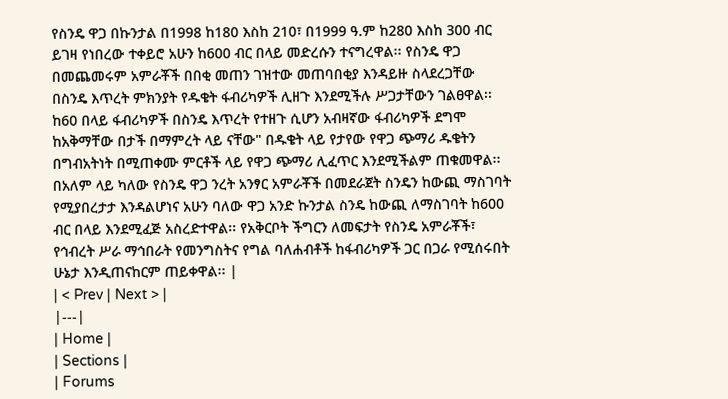የስንዴ ዋጋ በኩንታል በ1998 ከ180 እስከ 210፣ በ1999 ዓ.ም ከ280 እስከ 300 ብር ይገዛ የነበረው ተቀይሮ አሁን ከ600 ብር በላይ መድረሱን ተናግረዋል፡፡ የስንዴ ዋጋ በመጨመሩም አምራቾች በበቂ መጠን ገዝተው መጠባበቂያ እንዳይዙ ስላደረጋቸው በስንዴ እጥረት ምክንያት የዱቄት ፋብሪካዎች ሊዘጉ እንደሚችሉ ሥጋታቸውን ገልፀዋል፡፡ ከ60 በላይ ፋብሪካዎች በስንዴ እጥረት የተዘጉ ሲሆን አብዛኛው ፋብሪካዎች ደግሞ ከአቅማቸው በታች በማምረት ላይ ናቸው" በዱቄት ላይ የታየው የዋጋ ጭማሪ ዱቄትን በግብአትነት በሚጠቀሙ ምርቶች ላይ የዋጋ ጭማሪ ሊፈጥር እንደሚችልም ጠቁመዋል፡፡ በአለም ላይ ካለው የስንዴ ዋጋ ንረት አንፃር አምራቾች በመደራጀት ስንዴን ከውጪ ማስገባት የሚያበረታታ እንዳልሆነና አሁን ባለው ዋጋ አንድ ኩንታል ስንዴ ከውጪ ለማስገባት ከ600 ብር በላይ እንደሚፈጅ አስረድተዋል፡፡ የአቅርቦት ችግርን ለመፍታት የስንዴ አምራቾች፣ የኅብረት ሥራ ማኅበራት የመንግስትና የግል ባለሐብቶች ከፋብሪካዎች ጋር በጋራ የሚሰሩበት ሁኔታ እንዲጠናከርም ጠይቀዋል፡፡ |
| < Prev | Next > |
|---|
| Home |
| Sections |
| Forums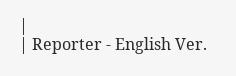|
| Reporter - English Ver.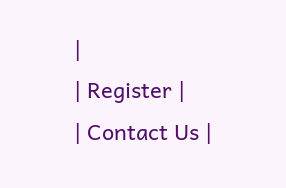|
| Register |
| Contact Us |